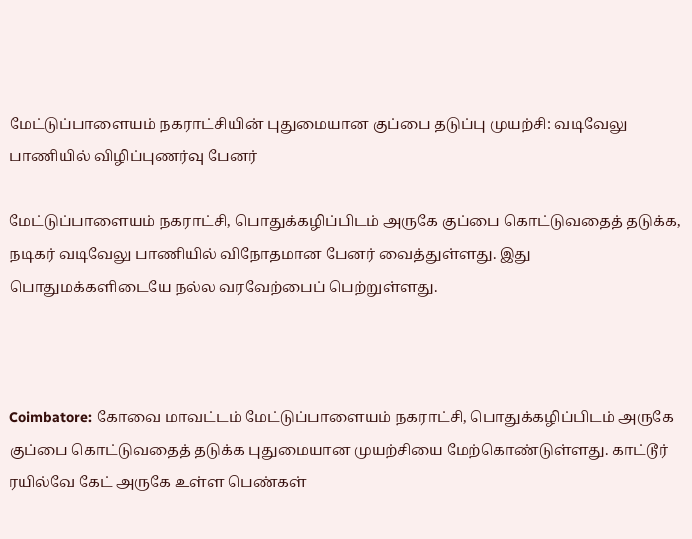மேட்டுப்பாளையம் நகராட்சியின் புதுமையான குப்பை தடுப்பு முயற்சி: வடிவேலு பாணியில் விழிப்புணர்வு பேனர்

மேட்டுப்பாளையம் நகராட்சி, பொதுக்கழிப்பிடம் அருகே குப்பை கொட்டுவதைத் தடுக்க, நடிகர் வடிவேலு பாணியில் விநோதமான பேனர் வைத்துள்ளது. இது பொதுமக்களிடையே நல்ல வரவேற்பைப் பெற்றுள்ளது.



Coimbatore: கோவை மாவட்டம் மேட்டுப்பாளையம் நகராட்சி, பொதுக்கழிப்பிடம் அருகே குப்பை கொட்டுவதைத் தடுக்க புதுமையான முயற்சியை மேற்கொண்டுள்ளது. காட்டூர் ரயில்வே கேட் அருகே உள்ள பெண்கள்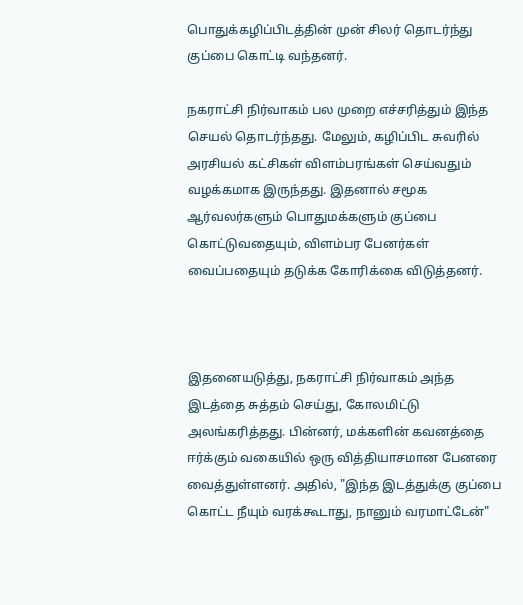பொதுக்கழிப்பிடத்தின் முன் சிலர் தொடர்ந்து குப்பை கொட்டி வந்தனர்.

நகராட்சி நிர்வாகம் பல முறை எச்சரித்தும் இந்த செயல் தொடர்ந்தது. மேலும், கழிப்பிட சுவரில் அரசியல் கட்சிகள் விளம்பரங்கள் செய்வதும் வழக்கமாக இருந்தது. இதனால் சமூக ஆர்வலர்களும் பொதுமக்களும் குப்பை கொட்டுவதையும், விளம்பர பேனர்கள் வைப்பதையும் தடுக்க கோரிக்கை விடுத்தனர்.



இதனையடுத்து, நகராட்சி நிர்வாகம் அந்த இடத்தை சுத்தம் செய்து, கோலமிட்டு அலங்கரித்தது. பின்னர், மக்களின் கவனத்தை ஈர்க்கும் வகையில் ஒரு வித்தியாசமான பேனரை வைத்துள்ளனர். அதில், "இந்த இடத்துக்கு குப்பை கொட்ட நீயும் வரக்கூடாது, நானும் வரமாட்டேன்"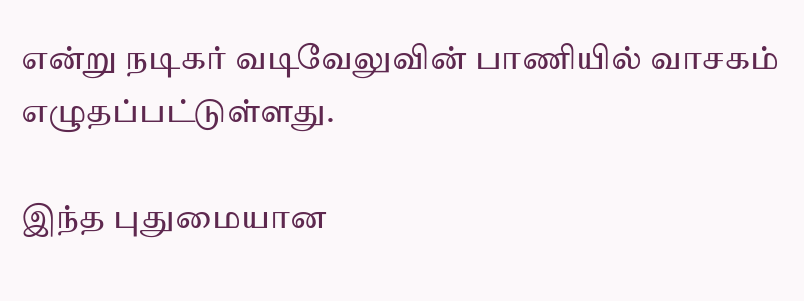என்று நடிகர் வடிவேலுவின் பாணியில் வாசகம் எழுதப்பட்டுள்ளது.

இந்த புதுமையான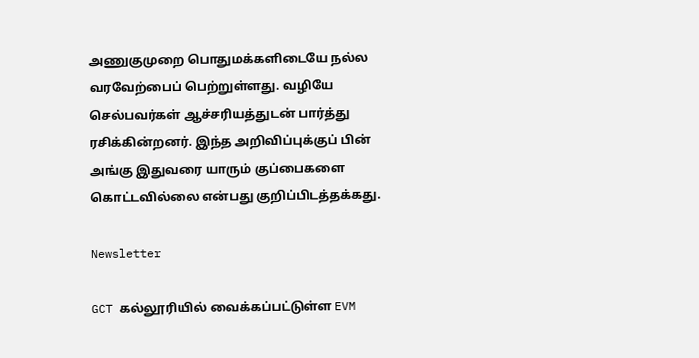அணுகுமுறை பொதுமக்களிடையே நல்ல வரவேற்பைப் பெற்றுள்ளது. வழியே செல்பவர்கள் ஆச்சரியத்துடன் பார்த்து ரசிக்கின்றனர். இந்த அறிவிப்புக்குப் பின் அங்கு இதுவரை யாரும் குப்பைகளை கொட்டவில்லை என்பது குறிப்பிடத்தக்கது.

Newsletter

GCT கல்லூரியில் வைக்கப்பட்டுள்ள EVM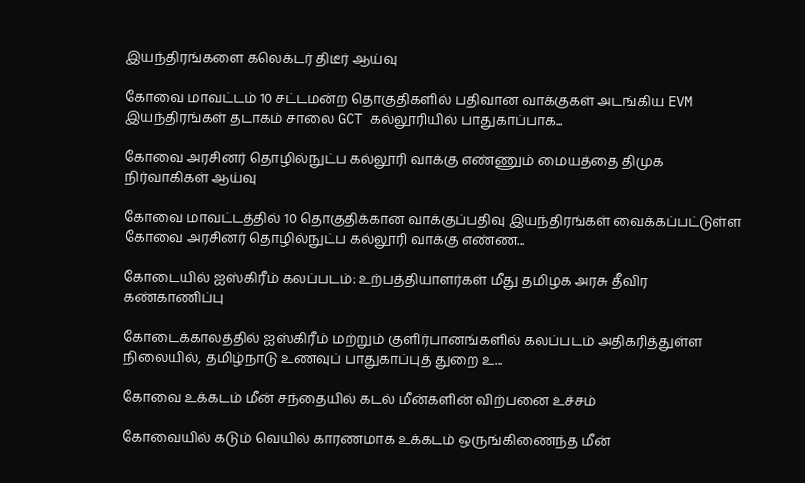இயந்திரங்களை கலெக்டர் திடீர் ஆய்வு

கோவை மாவட்டம் 10 சட்டமன்ற தொகுதிகளில் பதிவான வாக்குகள் அடங்கிய EVM இயந்திரங்கள் தடாகம் சாலை GCT கல்லூரியில் பாதுகாப்பாக...

கோவை அரசினர் தொழில்நுட்ப கல்லூரி வாக்கு எண்ணும் மையத்தை திமுக நிர்வாகிகள் ஆய்வு

கோவை மாவட்டத்தில் 10 தொகுதிக்கான வாக்குப்பதிவு இயந்திரங்கள் வைக்கப்பட்டுள்ள கோவை அரசினர் தொழில்நுட்ப கல்லூரி வாக்கு எண்ண...

கோடையில் ஐஸ்கிரீம் கலப்படம்: உற்பத்தியாளர்கள் மீது தமிழக அரசு தீவிர கண்காணிப்பு

கோடைக்காலத்தில் ஐஸ்கிரீம் மற்றும் குளிர்பானங்களில் கலப்படம் அதிகரித்துள்ள நிலையில், தமிழ்நாடு உணவுப் பாதுகாப்புத் துறை உ...

கோவை உக்கடம் மீன் சந்தையில் கடல் மீன்களின் விற்பனை உச்சம்

கோவையில் கடும் வெயில் காரணமாக உக்கடம் ஒருங்கிணைந்த மீன்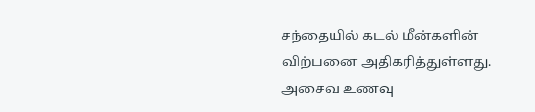சந்தையில் கடல் மீன்களின் விற்பனை அதிகரித்துள்ளது. அசைவ உணவு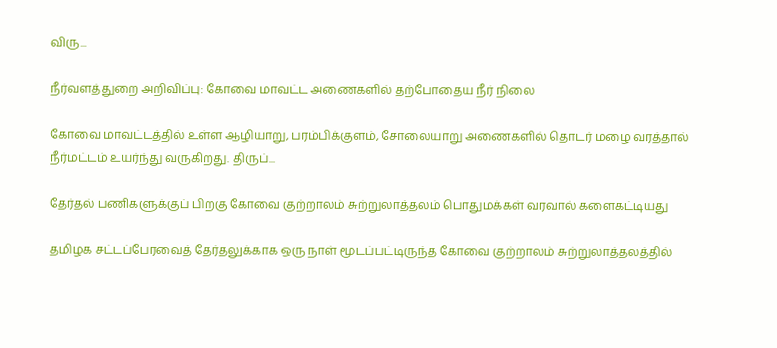விரு...

நீர்வளத்துறை அறிவிப்பு: கோவை மாவட்ட அணைகளில் தற்போதைய நீர் நிலை

கோவை மாவட்டத்தில் உள்ள ஆழியாறு, பரம்பிக்குளம், சோலையாறு அணைகளில் தொடர் மழை வரத்தால் நீர்மட்டம் உயர்ந்து வருகிறது. திருப்...

தேர்தல் பணிகளுக்குப் பிறகு கோவை குற்றாலம் சுற்றுலாத்தலம் பொதுமக்கள் வரவால் களைகட்டியது

தமிழக சட்டப்பேரவைத் தேர்தலுக்காக ஒரு நாள் மூடப்பட்டிருந்த கோவை குற்றாலம் சுற்றுலாத்தலத்தில்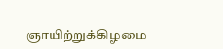ஞாயிற்றுக்கிழமை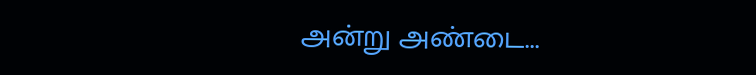அன்று அண்டை...